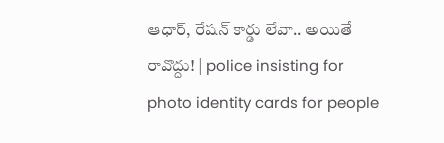ఆధార్, రేషన్ కార్డు లేవా.. అయితే రావొద్దు! | police insisting for photo identity cards for people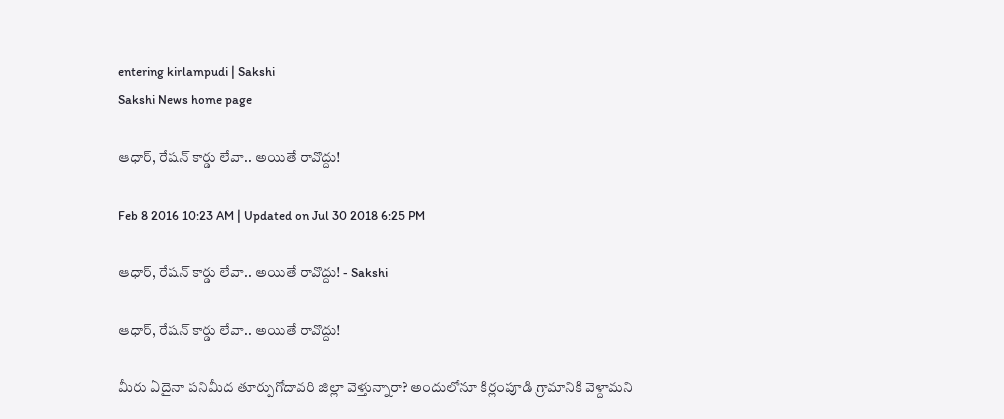entering kirlampudi | Sakshi
Sakshi News home page

ఆధార్, రేషన్ కార్డు లేవా.. అయితే రావొద్దు!

Feb 8 2016 10:23 AM | Updated on Jul 30 2018 6:25 PM

ఆధార్, రేషన్ కార్డు లేవా.. అయితే రావొద్దు! - Sakshi

ఆధార్, రేషన్ కార్డు లేవా.. అయితే రావొద్దు!

మీరు ఏదైనా పనిమీద తూర్పుగోదావరి జిల్లా వెళ్తున్నారా? అందులోనూ కిర్లంపూడి గ్రామానికి వెళ్దామని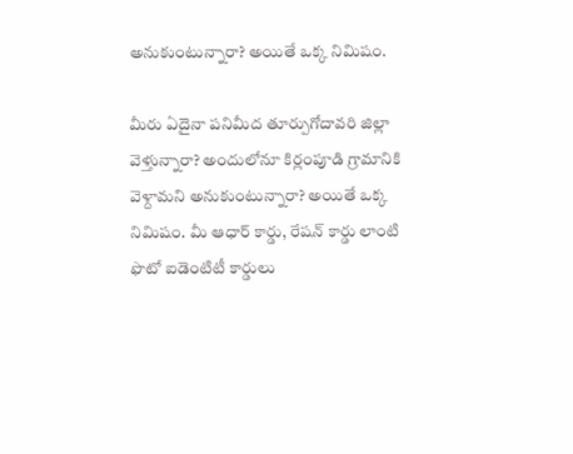అనుకుంటున్నారా? అయితే ఒక్క నిమిషం.

మీరు ఏదైనా పనిమీద తూర్పుగోదావరి జిల్లా వెళ్తున్నారా? అందులోనూ కిర్లంపూడి గ్రామానికి వెళ్దామని అనుకుంటున్నారా? అయితే ఒక్క నిమిషం. మీ ఆధార్ కార్డు, రేషన్ కార్డు లాంటి ఫొటో ఐడెంటిటీ కార్డులు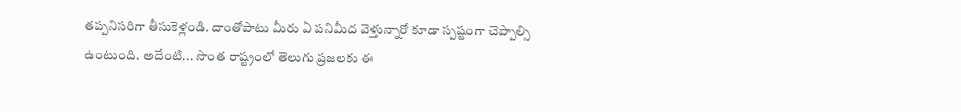తప్పనిసరిగా తీసుకెళ్లండి. దాంతోపాటు మీరు ఏ పనిమీద వెళ్తున్నారో కూడా స్పష్టంగా చెప్పాల్సి ఉంటుంది. అదేంటి... సొంత రాష్ట్రంలో తెలుగు ప్రజలకు ఈ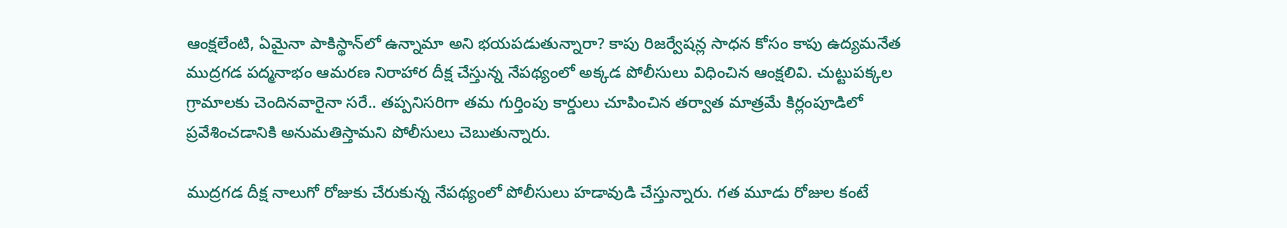ఆంక్షలేంటి, ఏమైనా పాకిస్థాన్‌లో ఉన్నామా అని భయపడుతున్నారా? కాపు రిజర్వేషన్ల సాధన కోసం కాపు ఉద్యమనేత ముద్రగడ పద్మనాభం ఆమరణ నిరాహార దీక్ష చేస్తున్న నేపథ్యంలో అక్కడ పోలీసులు విధించిన ఆంక్షలివి. చుట్టుపక్కల గ్రామాలకు చెందినవారైనా సరే.. తప్పనిసరిగా తమ గుర్తింపు కార్డులు చూపించిన తర్వాత మాత్రమే కిర్లంపూడిలో ప్రవేశించడానికి అనుమతిస్తామని పోలీసులు చెబుతున్నారు.

ముద్రగడ దీక్ష నాలుగో రోజుకు చేరుకున్న నేపథ్యంలో పోలీసులు హడావుడి చేస్తున్నారు. గత మూడు రోజుల కంటే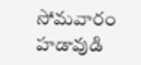సోమవారం హడావుడి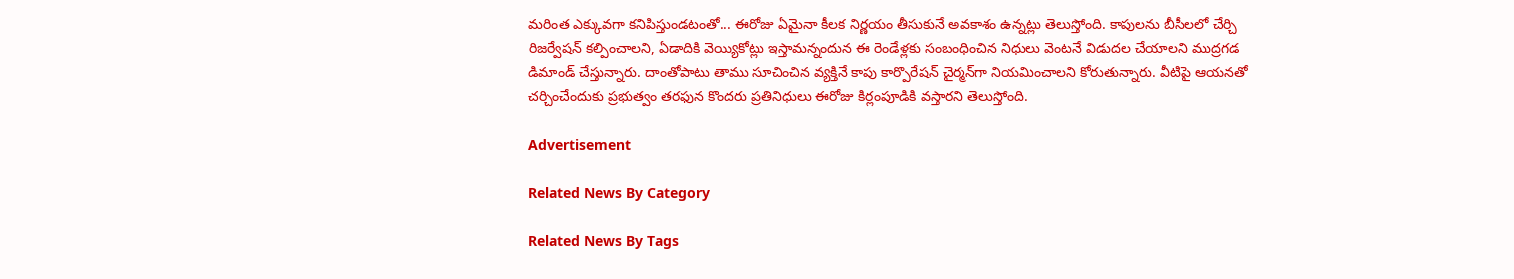మరింత ఎక్కువగా కనిపిస్తుండటంతో... ఈరోజు ఏమైనా కీలక నిర్ణయం తీసుకునే అవకాశం ఉన్నట్లు తెలుస్తోంది. కాపులను బీసీలలో చేర్చి రిజర్వేషన్ కల్పించాలని, ఏడాదికి వెయ్యికోట్లు ఇస్తామన్నందున ఈ రెండేళ్లకు సంబంధించిన నిధులు వెంటనే విడుదల చేయాలని ముద్రగడ డిమాండ్ చేస్తున్నారు. దాంతోపాటు తాము సూచించిన వ్యక్తినే కాపు కార్పొరేషన్ చైర్మన్‌గా నియమించాలని కోరుతున్నారు. వీటిపై ఆయనతో చర్చించేందుకు ప్రభుత్వం తరఫున కొందరు ప్రతినిధులు ఈరోజు కిర్లంపూడికి వస్తారని తెలుస్తోంది.

Advertisement

Related News By Category

Related News By Tags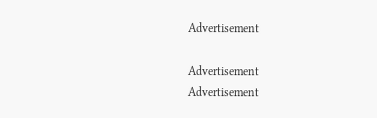Advertisement

Advertisement
Advertisement